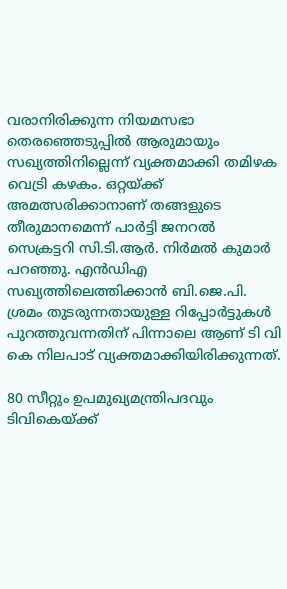വരാനിരിക്കുന്ന നിയമസഭാ തെരഞ്ഞെടുപ്പിൽ ആരുമായും സഖ്യത്തിനില്ലെന്ന് വ്യക്തമാക്കി തമിഴക വെട്രി കഴകം. ഒറ്റയ്ക്ക് അമത്സരിക്കാനാണ് തങ്ങളുടെ തീരുമാനമെന്ന് പാർട്ടി ജനറൽ സെക്രട്ടറി സി.ടി.ആർ. നിർമൽ കുമാർ പറഞ്ഞു. എൻഡിഎ സഖ്യത്തിലെത്തിക്കാൻ ബി.ജെ.പി. ശ്രമം തുടരുന്നതായുള്ള റിപ്പോർട്ടുകൾ പുറത്തുവന്നതിന് പിന്നാലെ ആണ് ടി വി കെ നിലപാട് വ്യക്തമാക്കിയിരിക്കുന്നത്.

80 സീറ്റും ഉപമുഖ്യമന്ത്രിപദവും ടിവികെയ്ക്ക്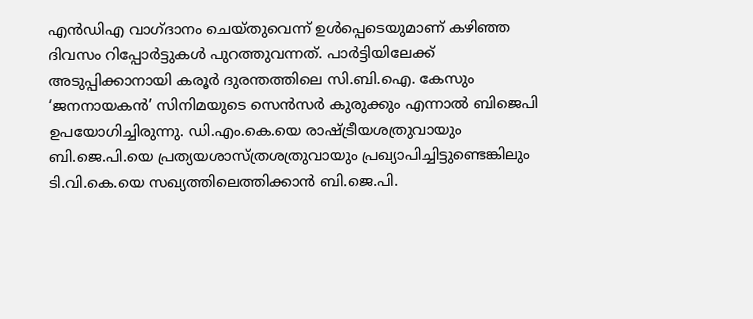എൻഡിഎ വാഗ്ദാനം ചെയ്തുവെന്ന് ഉൾപ്പെടെയുമാണ് കഴിഞ്ഞ ദിവസം റിപ്പോർട്ടുകൾ പുറത്തുവന്നത്. പാർട്ടിയിലേക്ക് അടുപ്പിക്കാനായി കരൂർ ദുരന്തത്തിലെ സി.ബി.ഐ. കേസും ‘ജനനായകൻ’ സിനിമയുടെ സെൻസർ കുരുക്കും എന്നാൽ ബിജെപി ഉപയോഗിച്ചിരുന്നു. ഡി.എം.കെ.യെ രാഷ്ട്രീയശത്രുവായും ബി.ജെ.പി.യെ പ്രത്യയശാസ്ത്രശത്രുവായും പ്രഖ്യാപിച്ചിട്ടുണ്ടെങ്കിലും ടി.വി.കെ.യെ സഖ്യത്തിലെത്തിക്കാൻ ബി.ജെ.പി.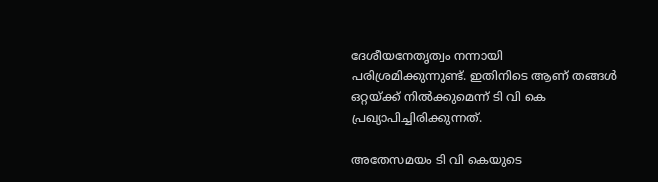ദേശീയനേതൃത്വം നന്നായി പരിശ്രമിക്കുന്നുണ്ട്. ഇതിനിടെ ആണ് തങ്ങൾ ഒറ്റയ്ക്ക് നിൽക്കുമെന്ന് ടി വി കെ പ്രഖ്യാപിച്ചിരിക്കുന്നത്.

അതേസമയം ടി വി കെയുടെ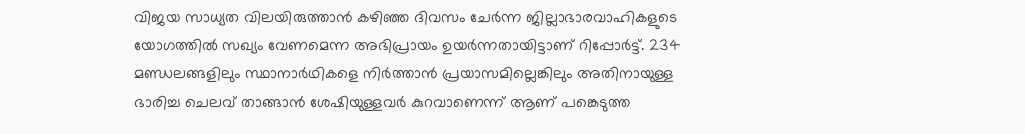വിജയ സാധ്യത വിലയിരുത്താൻ കഴിഞ്ഞ ദിവസം ചേർന്ന ജില്ലാഭാരവാഹികളുടെ യോഗത്തിൽ സഖ്യം വേണമെന്ന അഭിപ്രായം ഉയർന്നതായിട്ടാണ് റിപ്പോർട്ട്. 234 മണ്ഡലങ്ങളിലും സ്ഥാനാർഥികളെ നിർത്താൻ പ്രയാസമില്ലെങ്കിലും അതിനായുള്ള ഭാരിച്ച ചെലവ് താങ്ങാൻ ശേഷിയുള്ളവർ കുറവാണെന്ന് ആണ് പങ്കെടുത്ത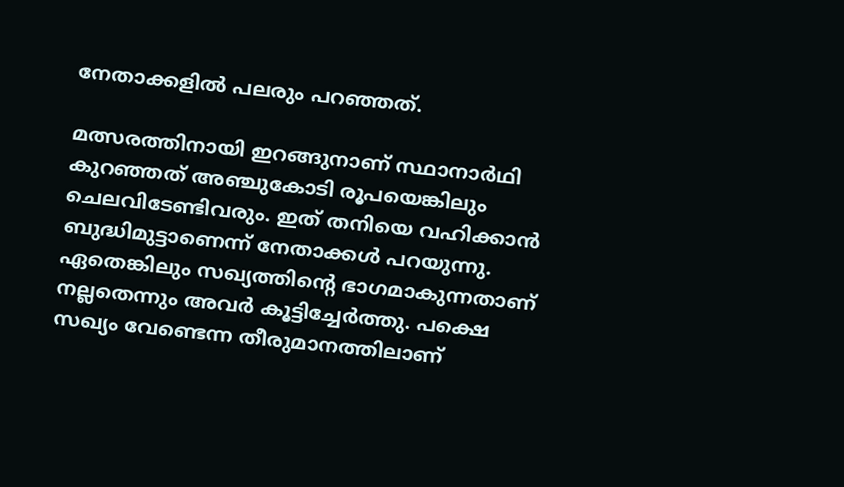നേതാക്കളിൽ പലരും പറഞ്ഞത്.

മത്സരത്തിനായി ഇറങ്ങുനാണ് സ്ഥാനാർഥി കുറഞ്ഞത് അഞ്ചുകോടി രൂപയെങ്കിലും ചെലവിടേണ്ടിവരും. ഇത് തനിയെ വഹിക്കാൻ ബുദ്ധിമുട്ടാണെന്ന് നേതാക്കൾ പറയുന്നു. ഏതെങ്കിലും സഖ്യത്തിന്റെ ഭാഗമാകുന്നതാണ്‌ നല്ലതെന്നും അവർ കൂട്ടിച്ചേർത്തു. പക്ഷെ സഖ്യം വേണ്ടെന്ന തീരുമാനത്തിലാണ്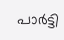പാർട്ടി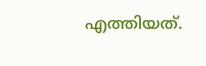എത്തിയത്.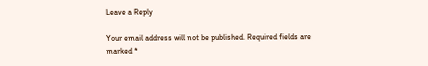Leave a Reply

Your email address will not be published. Required fields are marked *